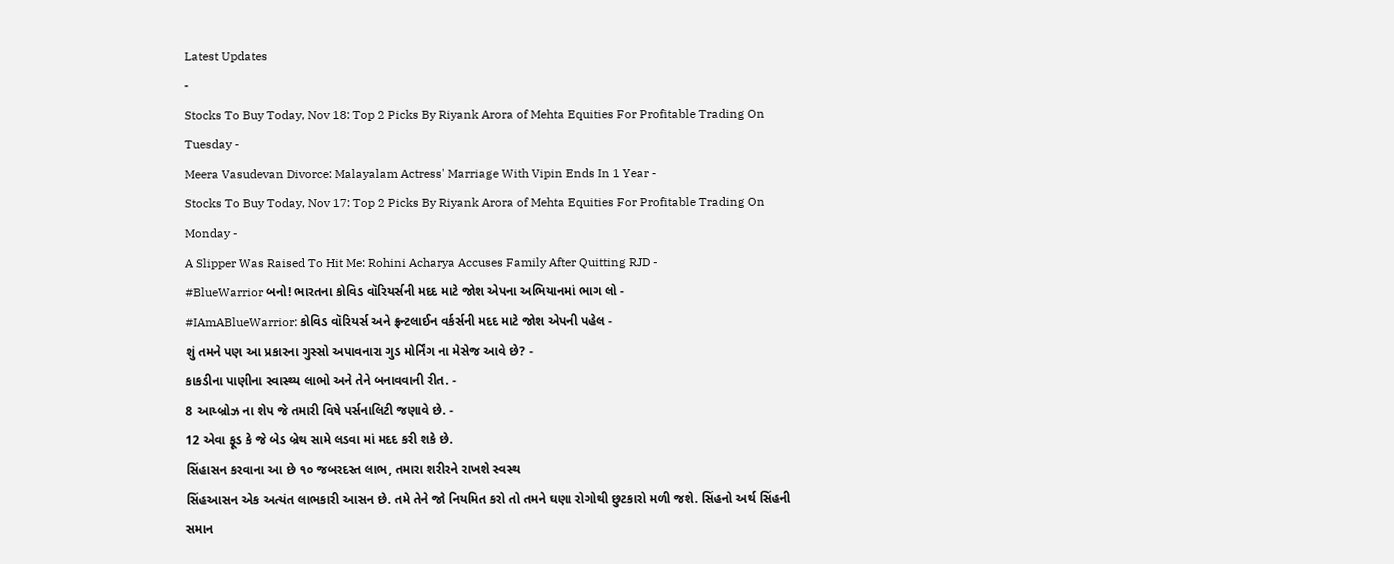Latest Updates
-
Stocks To Buy Today, Nov 18: Top 2 Picks By Riyank Arora of Mehta Equities For Profitable Trading On Tuesday -
Meera Vasudevan Divorce: Malayalam Actress' Marriage With Vipin Ends In 1 Year -
Stocks To Buy Today, Nov 17: Top 2 Picks By Riyank Arora of Mehta Equities For Profitable Trading On Monday -
A Slipper Was Raised To Hit Me: Rohini Acharya Accuses Family After Quitting RJD -
#BlueWarrior બનો! ભારતના કોવિડ વૉરિયર્સની મદદ માટે જોશ એપના અભિયાનમાં ભાગ લો -
#IAmABlueWarrior: કોવિડ વૉરિયર્સ અને ફ્રન્ટલાઈન વર્કર્સની મદદ માટે જોશ એપની પહેલ -
શું તમને પણ આ પ્રકારના ગુસ્સો અપાવનારા ગુડ મોર્નિંગ ના મેસેજ આવે છે? -
કાકડીના પાણીના સ્વાસ્થ્ય લાભો અને તેને બનાવવાની રીત. -
8 આય્બ્રોઝ ના શેપ જે તમારી વિષે પર્સનાલિટી જણાવે છે. -
12 એવા ફૂડ કે જે બેડ બ્રેથ સામે લડવા માં મદદ કરી શકે છે.
સિંહાસન કરવાના આ છે ૧૦ જબરદસ્ત લાભ, તમારા શરીરને રાખશે સ્વસ્થ
સિંહઆસન એક અત્યંત લાભકારી આસન છે. તમે તેને જો નિયમિત કરો તો તમને ઘણા રોગોથી છુટકારો મળી જશે. સિંહનો અર્થ સિંહની સમાન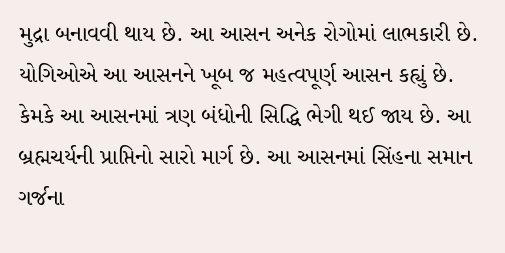મુદ્રા બનાવવી થાય છે. આ આસન અનેક રોગોમાં લાભકારી છે. યોગિઓએ આ આસનને ખૂબ જ મહત્વપૂર્ણ આસન કહ્યું છે.
કેમકે આ આસનમાં ત્રણ બંધોની સિદ્ધિ ભેગી થઈ જાય છે. આ બ્રહ્મચર્યની પ્રાપ્તિનો સારો માર્ગ છે. આ આસનમાં સિંહના સમાન ગર્જના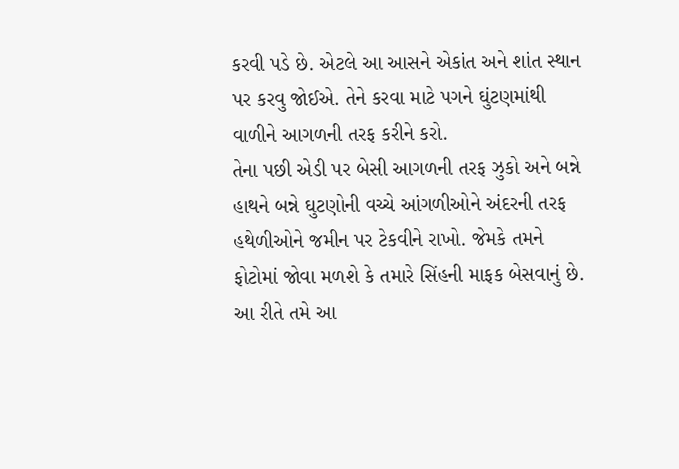કરવી પડે છે. એટલે આ આસને એકાંત અને શાંત સ્થાન પર કરવુ જોઈએ. તેને કરવા માટે પગને ઘુંટણમાંથી વાળીને આગળની તરફ કરીને કરો.
તેના પછી એડી પર બેસી આગળની તરફ ઝુકો અને બન્ને હાથને બન્ને ઘુટણોની વચ્ચે આંગળીઓને અંદરની તરફ હથેળીઓને જમીન પર ટેકવીને રાખો. જેમકે તમને ફોટોમાં જોવા મળશે કે તમારે સિંહની માફક બેસવાનું છે. આ રીતે તમે આ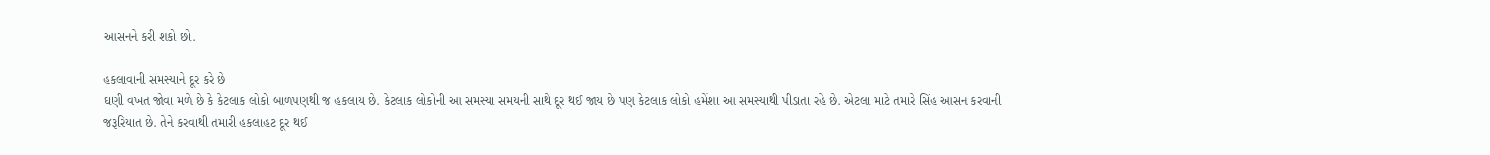આસનને કરી શકો છો.

હકલાવાની સમસ્યાને દૂર કરે છે
ઘણી વખત જોવા મળે છે કે કેટલાક લોકો બાળપણથી જ હકલાય છે. કેટલાક લોકોની આ સમસ્યા સમયની સાથે દૂર થઈ જાય છે પણ કેટલાક લોકો હમેંશા આ સમસ્યાથી પીડાતા રહે છે. એટલા માટે તમારે સિંહ આસન કરવાની જરૂરિયાત છે. તેને કરવાથી તમારી હકલાહટ દૂર થઈ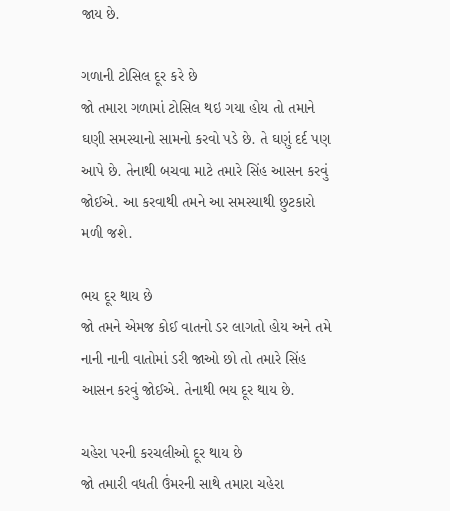જાય છે.

ગળાની ટોસિલ દૂર કરે છે
જો તમારા ગળામાં ટોસિલ થઇ ગયા હોય તો તમાને ઘણી સમસ્યાનો સામનો કરવો પડે છે. તે ઘણું દર્દ પણ આપે છે. તેનાથી બચવા માટે તમારે સિંહ આસન કરવું જોઈએ. આ કરવાથી તમને આ સમસ્યાથી છુટકારો મળી જશે.

ભય દૂર થાય છે
જો તમને એમજ કોઈ વાતનો ડર લાગતો હોય અને તમે નાની નાની વાતોમાં ડરી જાઓ છો તો તમારે સિંહ આસન કરવું જોઈએ. તેનાથી ભય દૂર થાય છે.

ચહેરા પરની કરચલીઓ દૂર થાય છે
જો તમારી વધતી ઉંમરની સાથે તમારા ચહેરા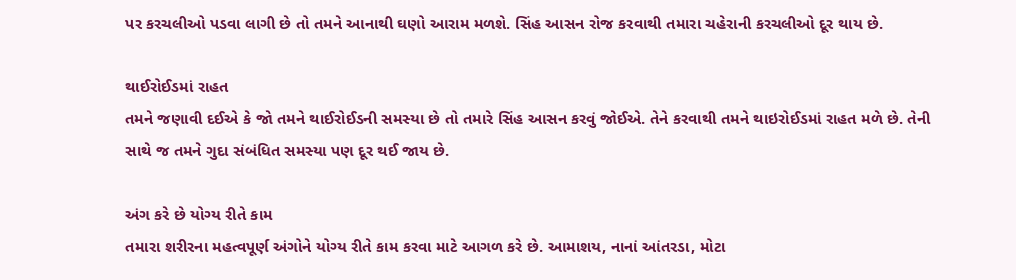પર કરચલીઓ પડવા લાગી છે તો તમને આનાથી ઘણો આરામ મળશે. સિંહ આસન રોજ કરવાથી તમારા ચહેરાની કરચલીઓ દૂર થાય છે.

થાઈરોઈડમાં રાહત
તમને જણાવી દઈએ કે જો તમને થાઈરોઈડની સમસ્યા છે તો તમારે સિંહ આસન કરવું જોઈએ. તેને કરવાથી તમને થાઇરોઈડમાં રાહત મળે છે. તેની સાથે જ તમને ગુદા સંબંધિત સમસ્યા પણ દૂર થઈ જાય છે.

અંગ કરે છે યોગ્ય રીતે કામ
તમારા શરીરના મહત્વપૂર્ણ અંગોને યોગ્ય રીતે કામ કરવા માટે આગળ કરે છે. આમાશય, નાનાં આંતરડા, મોટા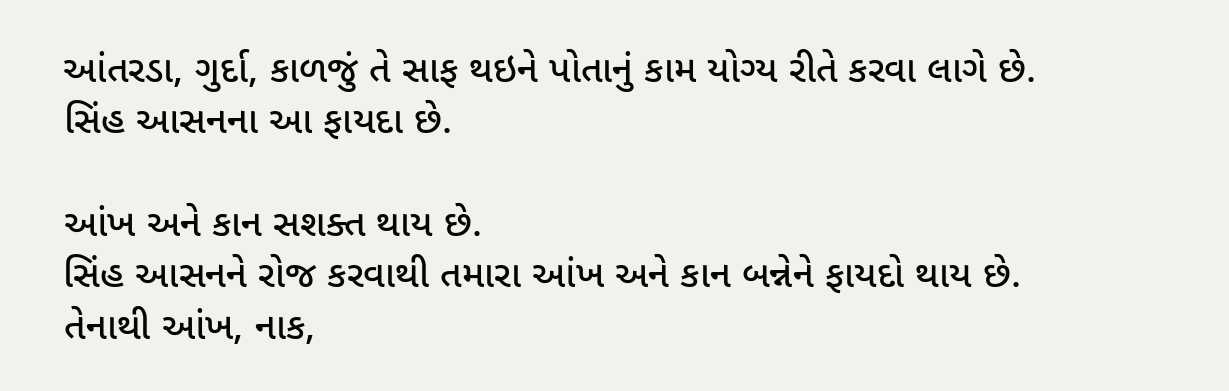આંતરડા, ગુર્દા, કાળજું તે સાફ થઇને પોતાનું કામ યોગ્ય રીતે કરવા લાગે છે. સિંહ આસનના આ ફાયદા છે.

આંખ અને કાન સશક્ત થાય છે.
સિંહ આસનને રોજ કરવાથી તમારા આંખ અને કાન બન્નેને ફાયદો થાય છે. તેનાથી આંખ, નાક,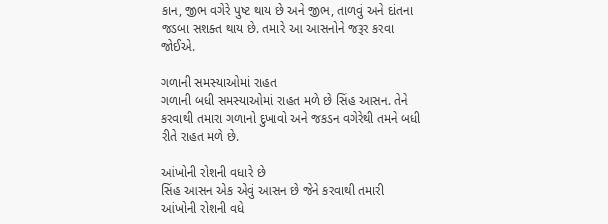કાન, જીભ વગેરે પુષ્ટ થાય છે અને જીભ, તાળવું અને દાંતના જડબા સશક્ત થાય છે. તમારે આ આસનોને જરૂર કરવા જોઈએ.

ગળાની સમસ્યાઓમાં રાહત
ગળાની બધી સમસ્યાઓમાં રાહત મળે છે સિંહ આસન. તેને કરવાથી તમારા ગળાનો દુખાવો અને જકડન વગેરેથી તમને બધી રીતે રાહત મળે છે.

આંખોની રોશની વધારે છે
સિંહ આસન એક એવું આસન છે જેને કરવાથી તમારી આંખોની રોશની વધે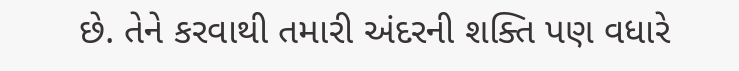છે. તેને કરવાથી તમારી અંદરની શક્તિ પણ વધારે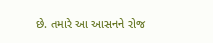છે. તમારે આ આસનને રોજ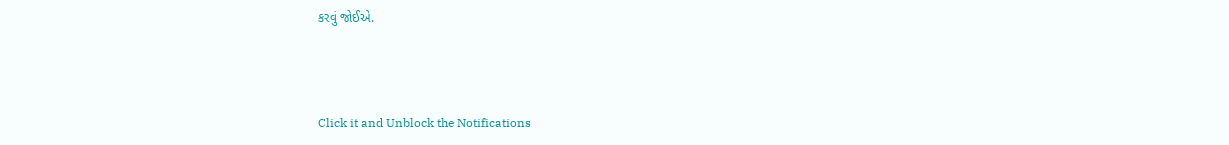કરવું જોઈએ.



Click it and Unblock the Notifications